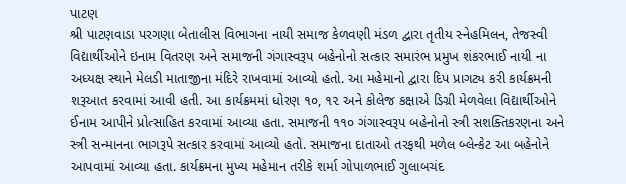પાટણ
શ્રી પાટણવાડા પરગણા બેતાલીસ વિભાગના નાયી સમાજ કેળવણી મંડળ દ્વારા તૃતીય સ્નેહમિલન, તેજસ્વી વિદ્યાર્થીઓને ઇનામ વિતરણ અને સમાજની ગંગાસ્વરૂપ બહેનોનો સત્કાર સમારંભ પ્રમુખ શંકરભાઈ નાયી ના અધ્યક્ષ સ્થાને મેલડી માતાજીના મંદિરે રાખવામાં આવ્યો હતો. આ મહેમાનો દ્વારા દિપ પ્રાગટ્ય કરી કાર્યક્રમની શરૂઆત કરવામાં આવી હતી. આ કાર્યક્રમમાં ધોરણ ૧૦, ૧૨ અને કોલેજ કક્ષાએ ડિગ્રી મેળવેલા વિદ્યાર્થીઓને ઈનામ આપીને પ્રોત્સાહિત કરવામાં આવ્યા હતા. સમાજની ૧૧૦ ગંગાસ્વરૂપ બહેનોનો સ્ત્રી સશક્તિકરણના અને સ્ત્રી સન્માનના ભાગરૂપે સત્કાર કરવામાં આવ્યો હતો. સમાજના દાતાઓ તરફથી મળેલ બ્લેન્કેટ આ બહેનોને આપવામાં આવ્યા હતા. કાર્યક્રમના મુખ્ય મહેમાન તરીકે શર્મા ગોપાળભાઈ ગુલાબચંદ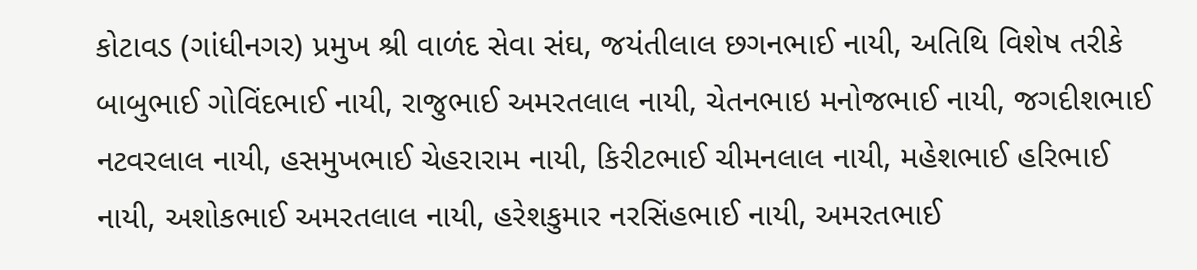કોટાવડ (ગાંધીનગર) પ્રમુખ શ્રી વાળંદ સેવા સંઘ, જયંતીલાલ છગનભાઈ નાયી, અતિથિ વિશેષ તરીકે બાબુભાઈ ગોવિંદભાઈ નાયી, રાજુભાઈ અમરતલાલ નાયી, ચેતનભાઇ મનોજભાઈ નાયી, જગદીશભાઈ નટવરલાલ નાયી, હસમુખભાઈ ચેહરારામ નાયી, કિરીટભાઈ ચીમનલાલ નાયી, મહેશભાઈ હરિભાઈ નાયી, અશોકભાઈ અમરતલાલ નાયી, હરેશકુમાર નરસિંહભાઈ નાયી, અમરતભાઈ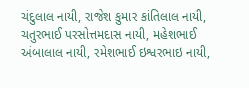ચંદુલાલ નાયી, રાજેશ કુમાર કાંતિલાલ નાયી, ચતુરભાઈ પરસોત્તમદાસ નાયી, મહેશભાઈ અંબાલાલ નાયી, રમેશભાઈ ઇશ્વરભાઇ નાયી,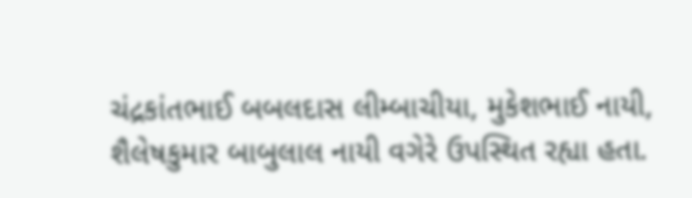ચંદ્રકાંતભાઈ બબલદાસ લીમ્બાચીયા, મુકેશભાઈ નાયી, શૈલેષકુમાર બાબુલાલ નાયી વગેરે ઉપસ્થિત રહ્યા હતા.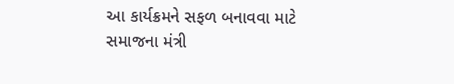આ કાર્યક્રમને સફળ બનાવવા માટે સમાજના મંત્રી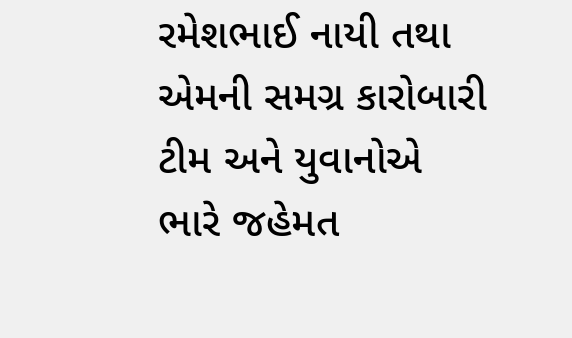રમેશભાઈ નાયી તથા એમની સમગ્ર કારોબારી ટીમ અને યુવાનોએ ભારે જહેમત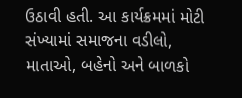ઉઠાવી હતી. આ કાર્યક્રમમાં મોટી સંખ્યામાં સમાજના વડીલો, માતાઓ, બહેનો અને બાળકો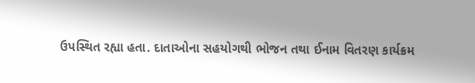ઉપસ્થિત રહ્યા હતા. દાતાઓના સહયોગથી ભોજન તથા ઈનામ વિતરણ કાર્યક્રમ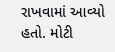રાખવામાં આવ્યો હતો. મોટી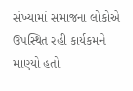સંખ્યામાં સમાજના લોકોએ ઉપસ્થિત રહી કાર્યકમને માણ્યો હતો